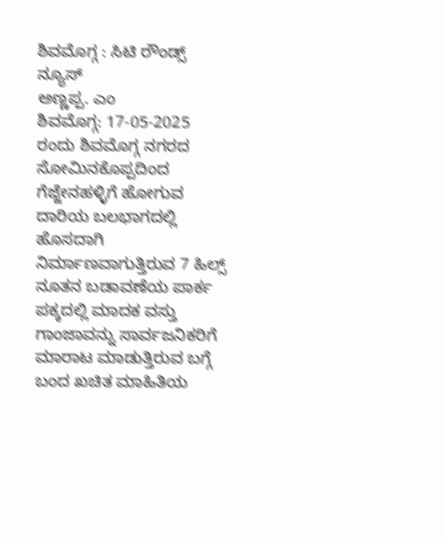ಶಿವಮೊಗ್ಗ : ಸಿಟಿ ರೌಂಡ್ಸ್ ನ್ಯೂಸ್
ಅಣ್ಣಪ್ಪ. ಎಂ
ಶಿವಮೊಗ್ಗ: 17-05-2025 ರಂದು ಶಿವಮೊಗ್ಗ ನಗರದ ಸೋಮಿನಕೊಪ್ಪದಿಂದ ಗೆಜ್ಜೇನಹಳ್ಳಿಗೆ ಹೋಗುವ ದಾರಿಯ ಬಲಭಾಗದಲ್ಲಿ ಹೊಸದಾಗಿ ನಿರ್ಮಾಣವಾಗುತ್ತಿರುವ 7 ಹಿಲ್ಸ್ ನೂತನ ಬಡಾವಣೆಯ ಪಾರ್ಕ ಪಕ್ಕದಲ್ಲಿ ಮಾದಕ ವಸ್ತು ಗಾಂಜಾವನ್ನು ಸಾರ್ವಜನಿಕರಿಗೆ ಮಾರಾಟ ಮಾಡುತ್ತಿರುವ ಬಗ್ಗೆ ಬಂದ ಖಚಿತ ಮಾಹಿತಿಯ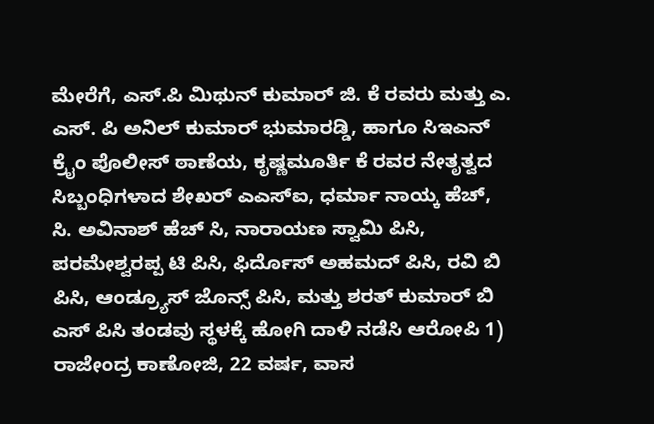ಮೇರೆಗೆ, ಎಸ್.ಪಿ ಮಿಥುನ್ ಕುಮಾರ್ ಜಿ. ಕೆ ರವರು ಮತ್ತು ಎ. ಎಸ್. ಪಿ ಅನಿಲ್ ಕುಮಾರ್ ಭುಮಾರಡ್ಡಿ, ಹಾಗೂ ಸಿಇಎನ್ ಕ್ರೈಂ ಪೊಲೀಸ್ ಠಾಣೆಯ, ಕೃಷ್ಣಮೂರ್ತಿ ಕೆ ರವರ ನೇತೃತ್ವದ ಸಿಬ್ಬಂಧಿಗಳಾದ ಶೇಖರ್ ಎಎಸ್ಐ, ಧರ್ಮಾ ನಾಯ್ಕ ಹೆಚ್, ಸಿ. ಅವಿನಾಶ್ ಹೆಚ್ ಸಿ, ನಾರಾಯಣ ಸ್ವಾಮಿ ಪಿಸಿ, ಪರಮೇಶ್ವರಪ್ಪ ಟಿ ಪಿಸಿ, ಫಿರ್ದೊಸ್ ಅಹಮದ್ ಪಿಸಿ, ರವಿ ಬಿ ಪಿಸಿ, ಆಂಡ್ರ್ಯೂಸ್ ಜೊನ್ಸ್ ಪಿಸಿ, ಮತ್ತು ಶರತ್ ಕುಮಾರ್ ಬಿ ಎಸ್ ಪಿಸಿ ತಂಡವು ಸ್ಥಳಕ್ಕೆ ಹೋಗಿ ದಾಳಿ ನಡೆಸಿ ಆರೋಪಿ 1) ರಾಜೇಂದ್ರ ಕಾಣೋಜಿ, 22 ವರ್ಷ, ವಾಸ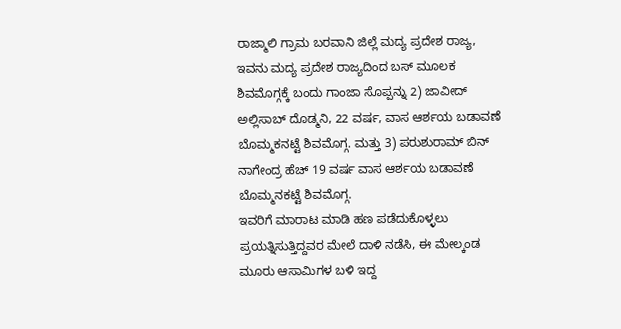ರಾಜ್ಮಾಲಿ ಗ್ರಾಮ ಬರವಾನಿ ಜಿಲ್ಲೆ ಮದ್ಯ ಪ್ರದೇಶ ರಾಜ್ಯ, ಇವನು ಮದ್ಯ ಪ್ರದೇಶ ರಾಜ್ಯದಿಂದ ಬಸ್ ಮೂಲಕ ಶಿವಮೊಗ್ಗಕ್ಕೆ ಬಂದು ಗಾಂಜಾ ಸೊಪ್ಪನ್ನು 2) ಜಾವೀದ್ ಅಲ್ಲಿಸಾಬ್ ದೊಡ್ಮನಿ, 22 ವರ್ಷ, ವಾಸ ಆರ್ಶಯ ಬಡಾವಣೆ ಬೊಮ್ಮಕನಟ್ಟೆ ಶಿವಮೊಗ್ಗ. ಮತ್ತು 3) ಪರುಶುರಾಮ್ ಬಿನ್ ನಾಗೇಂದ್ರ ಹೆಚ್ 19 ವರ್ಷ ವಾಸ ಆರ್ಶಯ ಬಡಾವಣೆ ಬೊಮ್ಮನಕಟ್ಟೆ ಶಿವಮೊಗ್ಗ.
ಇವರಿಗೆ ಮಾರಾಟ ಮಾಡಿ ಹಣ ಪಡೆದುಕೊಳ್ಳಲು ಪ್ರಯತ್ನಿಸುತ್ತಿದ್ದವರ ಮೇಲೆ ದಾಳಿ ನಡೆಸಿ, ಈ ಮೇಲ್ಕಂಡ ಮೂರು ಆಸಾಮಿಗಳ ಬಳಿ ಇದ್ದ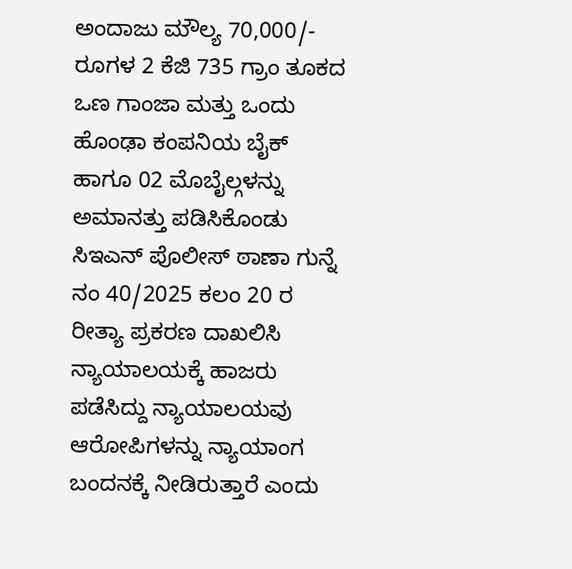ಅಂದಾಜು ಮೌಲ್ಯ 70,000/- ರೂಗಳ 2 ಕೆಜಿ 735 ಗ್ರಾಂ ತೂಕದ ಒಣ ಗಾಂಜಾ ಮತ್ತು ಒಂದು ಹೊಂಢಾ ಕಂಪನಿಯ ಬೈಕ್ ಹಾಗೂ 02 ಮೊಬೈಲ್ಗಳನ್ನು ಅಮಾನತ್ತು ಪಡಿಸಿಕೊಂಡು ಸಿಇಎನ್ ಪೊಲೀಸ್ ಠಾಣಾ ಗುನ್ನೆ ನಂ 40/2025 ಕಲಂ 20 ರ ರೀತ್ಯಾ ಪ್ರಕರಣ ದಾಖಲಿಸಿ ನ್ಯಾಯಾಲಯಕ್ಕೆ ಹಾಜರು ಪಡೆಸಿದ್ದು ನ್ಯಾಯಾಲಯವು ಆರೋಪಿಗಳನ್ನು ನ್ಯಾಯಾಂಗ ಬಂದನಕ್ಕೆ ನೀಡಿರುತ್ತಾರೆ ಎಂದು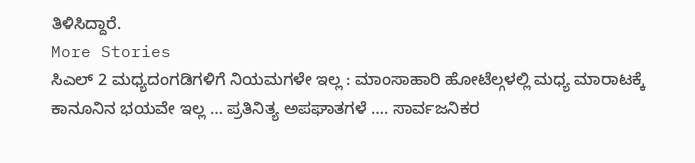ತಿಳಿಸಿದ್ದಾರೆ.
More Stories
ಸಿಎಲ್ 2 ಮಧ್ಯದಂಗಡಿಗಳಿಗೆ ನಿಯಮಗಳೇ ಇಲ್ಲ : ಮಾಂಸಾಹಾರಿ ಹೋಟೆಲ್ಗಳಲ್ಲಿ ಮಧ್ಯ ಮಾರಾಟಕ್ಕೆ ಕಾನೂನಿನ ಭಯವೇ ಇಲ್ಲ … ಪ್ರತಿನಿತ್ಯ ಅಪಘಾತಗಳೆ …. ಸಾರ್ವಜನಿಕರ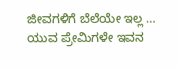ಜೀವಗಳಿಗೆ ಬೆಲೆಯೇ ಇಲ್ಲ …
ಯುವ ಪ್ರೇಮಿಗಳೇ ಇವನ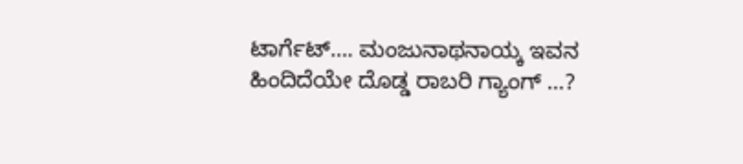ಟಾರ್ಗೆಟ್…. ಮಂಜುನಾಥನಾಯ್ಕ ಇವನ ಹಿಂದಿದೆಯೇ ದೊಡ್ಡ ರಾಬರಿ ಗ್ಯಾಂಗ್ …?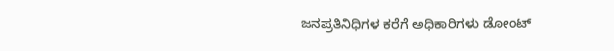ಜನಪ್ರತಿನಿಧಿಗಳ ಕರೆಗೆ ಅಧಿಕಾರಿಗಳು ಡೋಂಟ್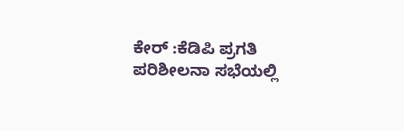ಕೇರ್ :ಕೆಡಿಪಿ ಪ್ರಗತಿ ಪರಿಶೀಲನಾ ಸಭೆಯಲ್ಲಿ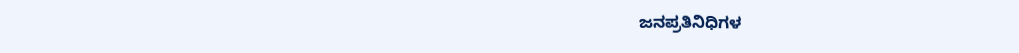ಜನಪ್ರತಿನಿಧಿಗಳ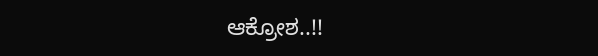ಆಕ್ರೋಶ..!!